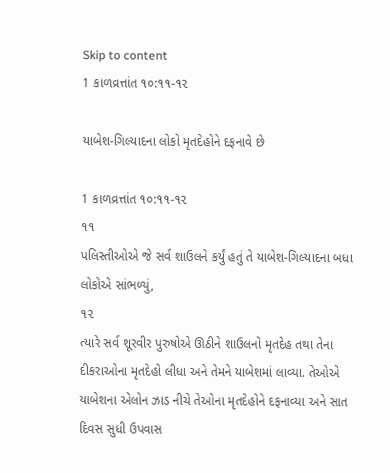Skip to content
1 કાળવ્રત્તાંત ૧૦:૧૧-૧૨

યાબેશ-ગિલ્યાદના લોકો મૃતદેહોને દફનાવે છે

1 કાળવ્રત્તાંત ૧૦:૧૧-૧૨
૧૧
પલિસ્તીઓએ જે સર્વ શાઉલને કર્યું હતું તે યાબેશ-ગિલ્યાદના બધા લોકોએ સાંભળ્યું,
૧૨
ત્યારે સર્વ શૂરવીર પુરુષોએ ઊઠીને શાઉલનો મૃતદેહ તથા તેના દીકરાઓના મૃતદેહો લીધા અને તેમને યાબેશમાં લાવ્યા. તેઓએ યાબેશના એલોન ઝાડ નીચે તેઓના મૃતદેહોને દફનાવ્યા અને સાત દિવસ સુધી ઉપવાસ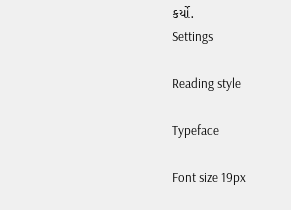કર્યો.
Settings

Reading style

Typeface

Font size 19px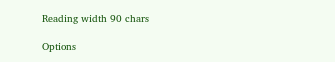Reading width 90 chars

Options